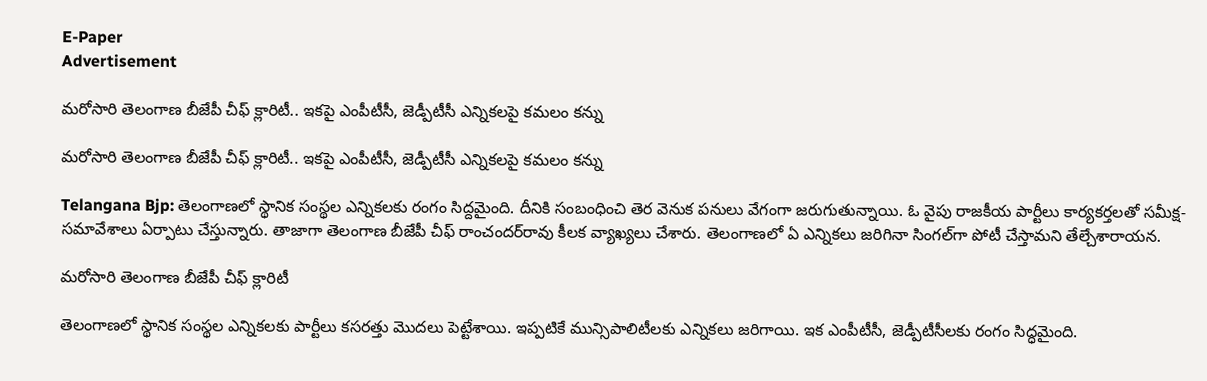E-Paper
Advertisement

మరోసారి తెలంగాణ బీజేపీ చీఫ్ క్లారిటీ.. ఇకపై ఎంపీటీసీ, జెడ్పీటీసీ ఎన్నికలపై కమలం కన్ను

మరోసారి తెలంగాణ బీజేపీ చీఫ్ క్లారిటీ.. ఇకపై ఎంపీటీసీ, జెడ్పీటీసీ ఎన్నికలపై కమలం కన్ను

Telangana Bjp: తెలంగాణలో స్థానిక సంస్థల ఎన్నికలకు రంగం సిద్దమైంది. దీనికి సంబంధించి తెర వెనుక పనులు వేగంగా జరుగుతున్నాయి. ఓ వైపు రాజకీయ పార్టీలు కార్యకర్తలతో సమీక్ష-సమావేశాలు ఏర్పాటు చేస్తున్నారు. తాజాగా తెలంగాణ బీజేపీ చీఫ్ రాంచందర్‌రావు కీలక వ్యాఖ్యలు చేశారు. తెలంగాణలో ఏ ఎన్నికలు జరిగినా సింగల్‌గా పోటీ చేస్తామని తేల్చేశారాయన.

మరోసారి తెలంగాణ బీజేపీ చీఫ్ క్లారిటీ

తెలంగాణలో స్థానిక సంస్థల ఎన్నికలకు పార్టీలు కసరత్తు మొదలు పెట్టేశాయి. ఇప్పటికే మున్సిపాలిటీలకు ఎన్నికలు జరిగాయి. ఇక ఎంపీటీసీ, జెడ్పీటీసీలకు రంగం సిద్ధమైంది.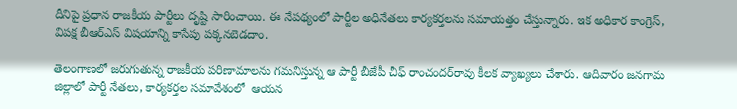దీనిపై ప్రధాన రాజకీయ పార్టీలు దృష్టి సారించాయి. ఈ నేపథ్యంలో పార్టీల అధినేతలు కార్యకర్తలను సమాయత్తం చేస్తున్నారు. ఇక అధికార కాంగ్రెస్, విపక్ష బీఆర్ఎస్ విషయాన్ని కాసేపు పక్కనబెడదాం.

తెలంగాణలో జరుగుతున్న రాజకీయ పరిణామాలను గమనిస్తున్న ఆ పార్టీ బీజేపీ చీఫ్ రాంచందర్‌రావు కీలక వ్యాఖ్యలు చేశారు. ఆదివారం జనగామ జిల్లాలో పార్టీ నేతలు, కార్యకర్తల సమావేశంలో  ఆయన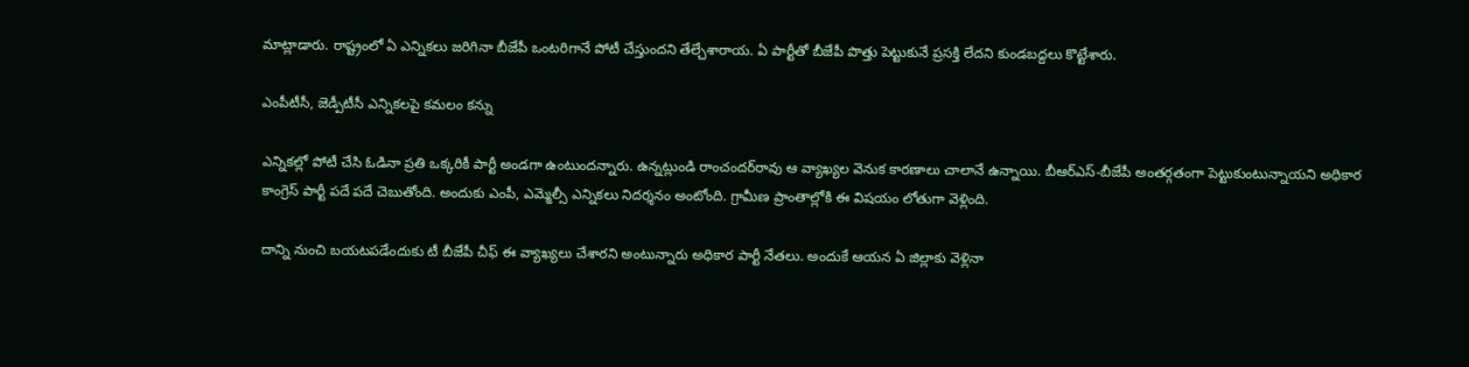మాట్లాడారు. రాష్ట్రంలో ఏ ఎన్నికలు జరిగినా బీజేపీ ఒంటరిగానే పోటీ చేస్తుందని తేల్చేశారాయ. ఏ పార్టీతో బీజేపీ పొత్తు పెట్టుకునే ప్రసక్తి లేదని కుండబద్దలు కొట్టేశారు.

ఎంపీటీసీ, జెడ్పీటీసీ ఎన్నికలపై కమలం కన్ను

ఎన్నికల్లో పోటీ చేసి ఓడినా ప్రతి ఒక్కరికీ పార్టీ అండగా ఉంటుందన్నారు. ఉన్నట్లుండి రాంచందర్‌రావు ఆ వ్యాఖ్యల వెనుక కారణాలు చాలానే ఉన్నాయి. బీఆర్ఎస్-బీజేపీ అంతర్గతంగా పెట్టుకుంటున్నాయని అధికార కాంగ్రెస్ పార్టీ పదే పదే చెబుతోంది. అందుకు ఎంపీ, ఎమ్మెల్సీ ఎన్నికలు నిదర్శనం అంటోంది. గ్రామీణ ప్రాంతాల్లోకి ఈ విషయం లోతుగా వెళ్లింది.

దాన్ని నుంచి బయటపడేందుకు టీ బీజేపీ చీఫ్ ఈ వ్యాఖ్యలు చేశారని అంటున్నారు అధికార పార్టీ నేతలు. అందుకే ఆయన ఏ జిల్లాకు వెళ్లినా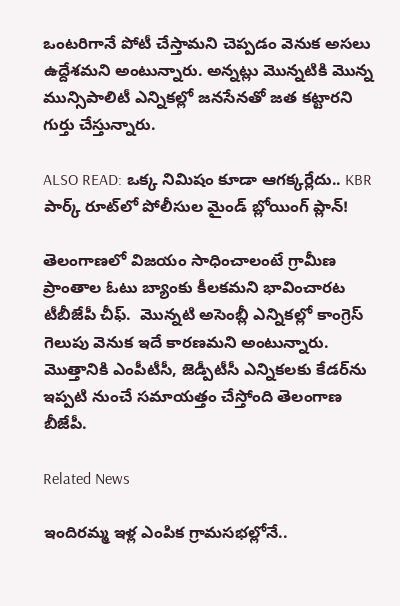ఒంటరిగానే పోటీ చేస్తామని చెప్పడం వెనుక అసలు ఉద్దేశమని అంటున్నారు. అన్నట్లు మొన్నటికి మొన్న మున్సిపాలిటీ ఎన్నికల్లో జనసేనతో జత కట్టారని గుర్తు చేస్తున్నారు.

ALSO READ: ఒక్క నిమిషం కూడా ఆగక్కర్లేదు.. KBR పార్క్ రూట్‌లో పోలీసుల మైండ్ బ్లోయింగ్ ప్లాన్!

తెలంగాణలో విజయం సాధించాలంటే గ్రామీణ ప్రాంతాల ఓటు బ్యాంకు కీలకమని భావించారట టీబీజేపీ చీఫ్.  మొన్నటి అసెంబ్లీ ఎన్నికల్లో కాంగ్రెస్ గెలుపు వెనుక ఇదే కారణమని అంటున్నారు. మొత్తానికి ఎంపీటీసీ, జెడ్పీటీసీ ఎన్నికలకు కేడర్‌ను ఇప్పటి నుంచే సమాయత్తం చేస్తోంది తెలంగాణ బీజేపీ.

Related News

ఇందిరమ్మ ఇళ్ల ఎంపిక గ్రామసభల్లోనే..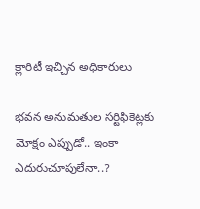క్లారిటీ ఇచ్చిన అధికారులు

భవన అనుమతుల సర్టిఫికెట్లకు మోక్షం ఎప్పుడో.. ఇంకా ఎదురుచూపులేనా..?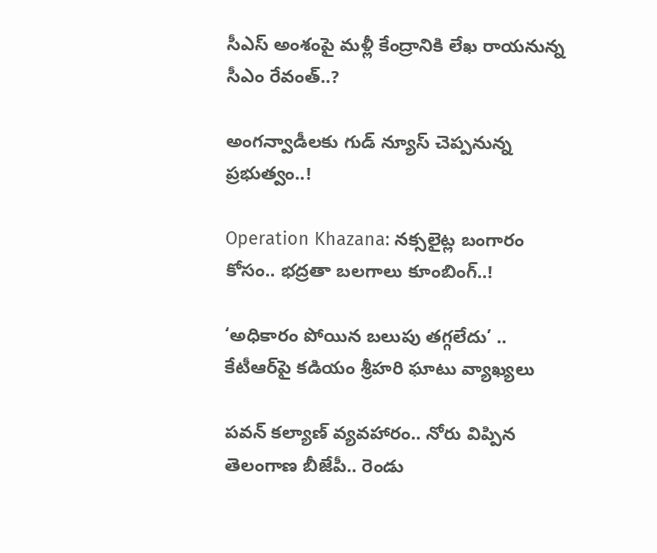సీఎస్ అంశంపై మళ్లీ కేంద్రానికి లేఖ రాయనున్న సీఎం రేవంత్..?

అంగన్వాడీలకు గుడ్ న్యూస్ చెప్పనున్న ప్రభుత్వం..!

Operation Khazana: నక్సలైట్ల బంగారం కోసం.. భద్రతా బలగాలు కూంబింగ్..!

‘అధికారం పోయిన బలుపు తగ్గలేదు’ .. కేటీఆర్‌పై కడియం శ్రీహరి ఘాటు వ్యాఖ్యలు

పవన్ కల్యాణ్ వ్యవహారం.. నోరు విప్పిన తెలంగాణ బీజేపీ.. రెండు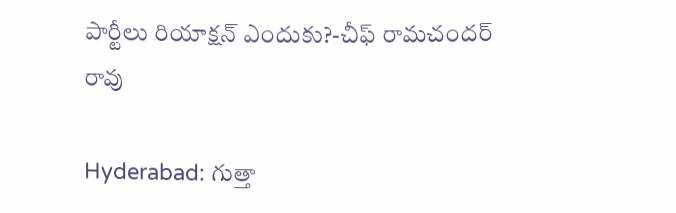పార్టీలు రియాక్షన్ ఎందుకు?-చీఫ్ రామచందర్ రావు

Hyderabad: గుత్తా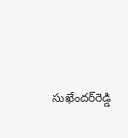సుఖేందర్‌రెడ్డి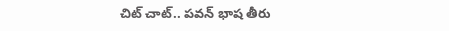చిట్ చాట్.. పవన్ భాష తీరు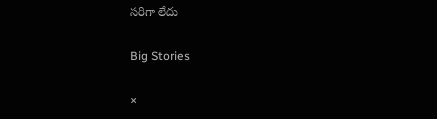సరిగా లేదు

Big Stories

×